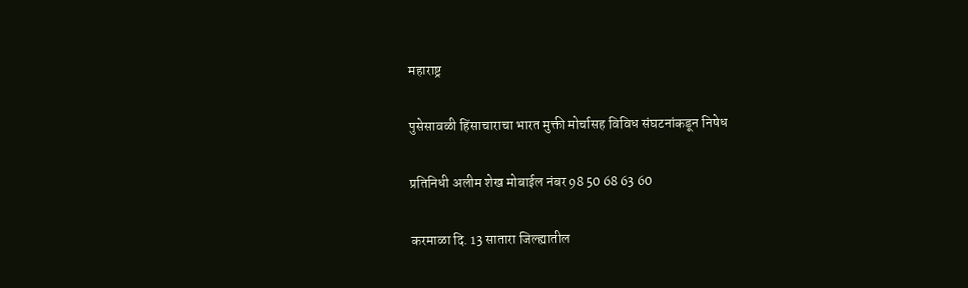महाराष्ट्र

पुसेसावळी हिंसाचाराचा भारत मुक्ती मोर्चासह विविध संघटनांकडून निषेध

प्रतिनिधी अलीम शेख मोबाईल नंबर 98 50 68 63 60

करमाळा दि. 13 सातारा जिल्ह्यातील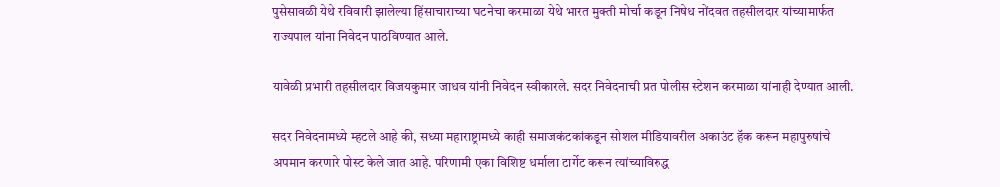पुसेसावळी येथे रविवारी झालेल्या हिंसाचाराच्या घटनेचा करमाळा येथे भारत मुक्ती मोर्चा कडून निषेध नोंदवत तहसीलदार यांच्यामार्फत राज्यपाल यांना निवेदन पाठविण्यात आले.

यावेळी प्रभारी तहसीलदार विजयकुमार जाधव यांनी निवेदन स्वीकारले. सदर निवेदनाची प्रत पोलीस स्टेशन करमाळा यांनाही देण्यात आली.

सदर निवेदनामध्ये म्हटले आहे की, सध्या महाराष्ट्रामध्ये काही समाजकंटकांकडून सोशल मीडियावरील अकाउंट हॅक करून महापुरुषांचे अपमान करणारे पोस्ट केले जात आहे. परिणामी एका विशिष्ट धर्माला टार्गेट करून त्यांच्याविरुद्ध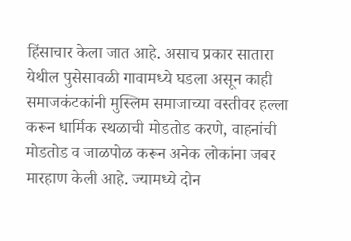हिंसाचार केला जात आहे. असाच प्रकार सातारा येथील पुसेसावळी गावामध्ये घडला असून काही समाजकंटकांनी मुस्लिम समाजाच्या वस्तीवर हल्ला करून धार्मिक स्थळाची मोडतोड करणे, वाहनांची मोडतोड व जाळपोळ करून अनेक लोकांना जबर मारहाण केली आहे. ज्यामध्ये दोन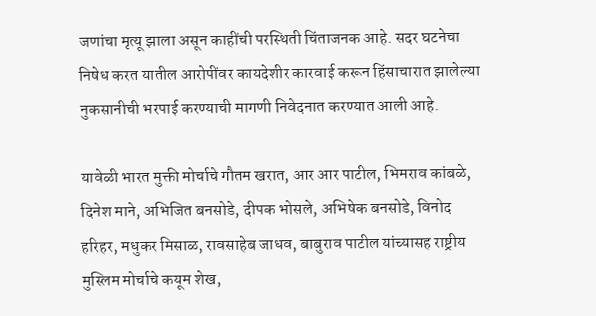जणांचा मृत्यू झाला असून काहींची परस्थिती चिंताजनक आहे. सदर घटनेचा निषेध करत यातील आरोपींवर कायदेशीर कारवाई करून हिंसाचारात झालेल्या नुकसानीची भरपाई करण्याची मागणी निवेदनात करण्यात आली आहे.

यावेळी भारत मुक्ती मोर्चाचे गौतम खरात, आर आर पाटील, भिमराव कांबळे, दिनेश माने, अभिजित बनसोडे, दीपक भोसले, अभिषेक बनसोडे, विनोद हरिहर, मधुकर मिसाळ, रावसाहेब जाधव, बाबुराव पाटील यांच्यासह राष्ट्रीय मुस्लिम मोर्चाचे कयूम शेख,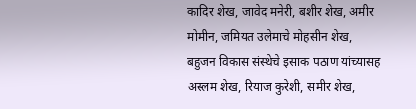कादिर शेख, जावेद मनेरी, बशीर शेख, अमीर मोमीन, जमियत उलेमाचे मोहसीन शेख, बहुजन विकास संस्थेचे इसाक पठाण यांच्यासह अस्लम शेख, रियाज कुरेशी, समीर शेख,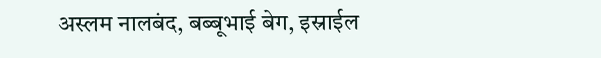अस्लम नालबंद, बब्बूभाई बेग, इस्राईल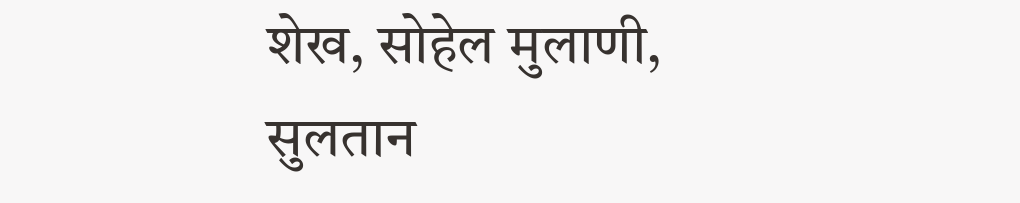शेख, सोहेल मुलाणी, सुलतान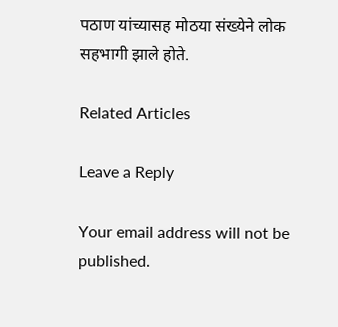पठाण यांच्यासह मोठया संख्येने लोक सहभागी झाले होते.

Related Articles

Leave a Reply

Your email address will not be published.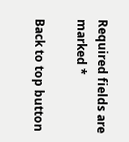Required fields are marked *

Back to top button